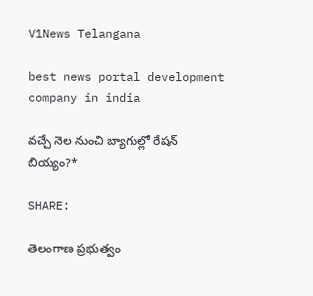V1News Telangana

best news portal development company in india

వచ్చే నెల నుంచి బ్యాగుల్లో రేషన్ బియ్యం?*

SHARE:

తెలంగాణ ప్రభుత్వం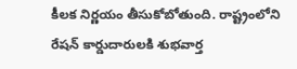కీలక నిర్ణయం తీసుకోబోతుంది. రాష్ట్రంలోని రేషన్ కార్డుదారులకి శుభవార్త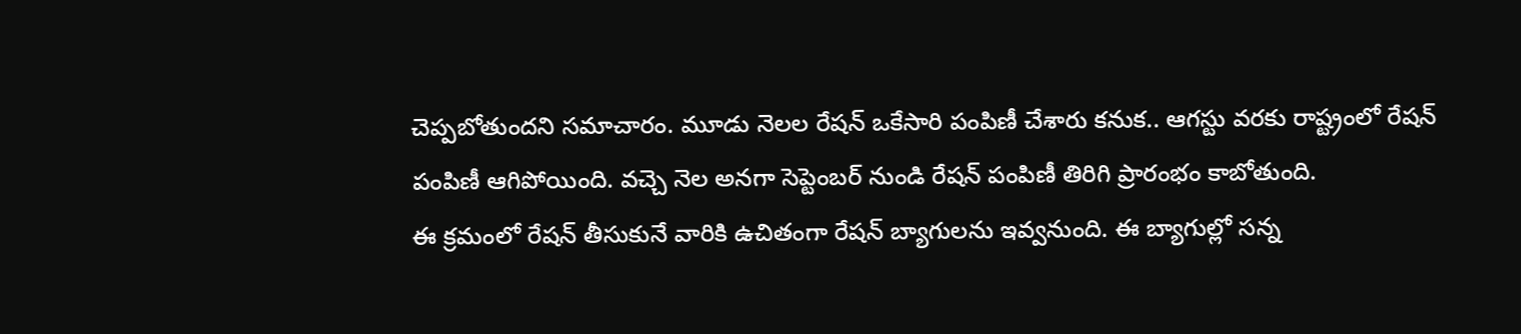చెప్పబోతుందని సమాచారం. మూడు నెలల రేషన్ ఒకేసారి పంపిణీ చేశారు కనుక.. ఆగస్టు వరకు రాష్ట్రంలో రేషన్ పంపిణీ ఆగిపోయింది. వచ్చె నెల అనగా సెప్టెంబర్ నుండి రేషన్ పంపిణీ తిరిగి ప్రారంభం కాబోతుంది.
ఈ క్రమంలో రేషన్ తీసుకునే వారికి ఉచితంగా రేషన్ బ్యాగులను ఇవ్వనుంది. ఈ బ్యాగుల్లో సన్న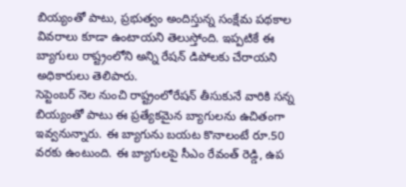బియ్యంతో పాటు, ప్రభుత్వం అందిస్తున్న సంక్షేమ పథకాల వివరాలు కూడా ఉంటాయని తెలుస్తోంది. ఇప్పటికే ఈ బ్యాగులు రాష్ట్రంలోని అన్ని రేషన్ డిపోలకు చేరాయని అధికారులు తెలిపారు.
సెప్టెంబర్ నెల నుంచి రాష్ట్రంలోరేషన్ తీసుకునే వారికి సన్న బియ్యంతో పాటు ఈ ప్రత్యేకమైన బ్యాగులను ఉచితంగా ఇవ్వనున్నారు. ఈ బ్యాగును బయట కొనాలంటే రూ.50 వరకు ఉంటుంది. ఈ బ్యాగులపై సీఎం రేవంత్ రెడ్డి, ఉప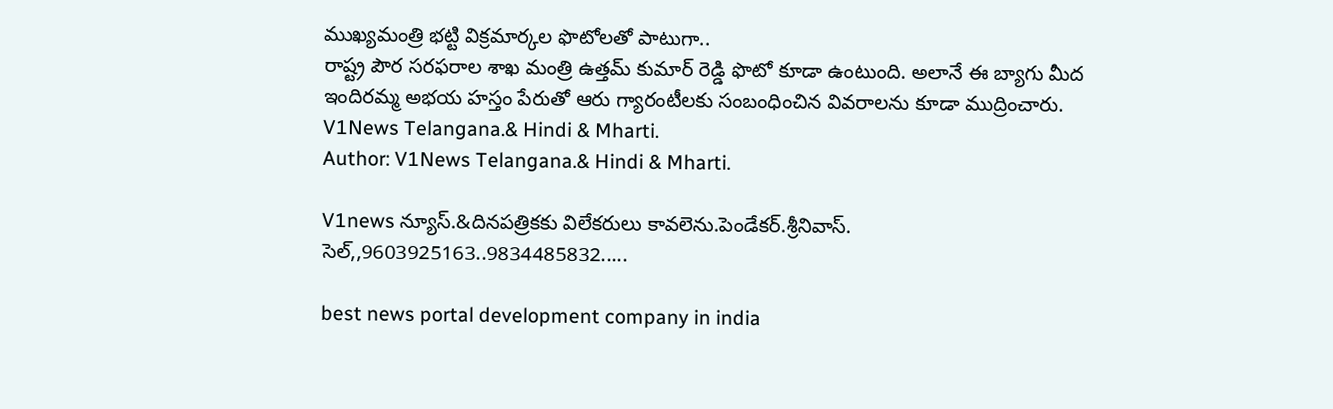ముఖ్యమంత్రి భట్టి విక్రమార్కల ఫొటోలతో పాటుగా..
రాష్ట్ర పౌర సరఫరాల శాఖ మంత్రి ఉత్తమ్ కుమార్ రెడ్డి ఫొటో కూడా ఉంటుంది. అలానే ఈ బ్యాగు మీద ఇందిరమ్మ అభయ హస్తం పేరుతో ఆరు గ్యారంటీలకు సంబంధించిన వివరాలను కూడా ముద్రించారు.
V1News Telangana.& Hindi & Mharti.
Author: V1News Telangana.& Hindi & Mharti.

V1news న్యూస్.&దినపత్రికకు విలేకరులు కావలెను.పెండేకర్.శ్రీనివాస్. సెల్,,9603925163..9834485832.....

best news portal development company in india